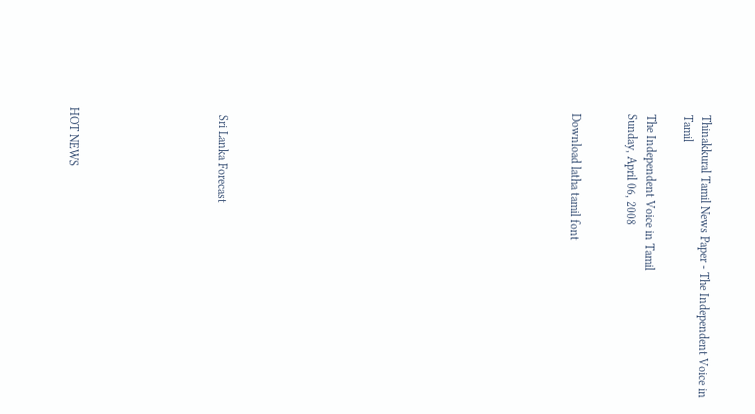Thinakkural Tamil News Paper - The Independent Voice in Tamil

The Independent Voice in Tamil
Sunday, April 06, 2008


Download latha tamil font


















  Sri Lanka Forecast







HOT NEWS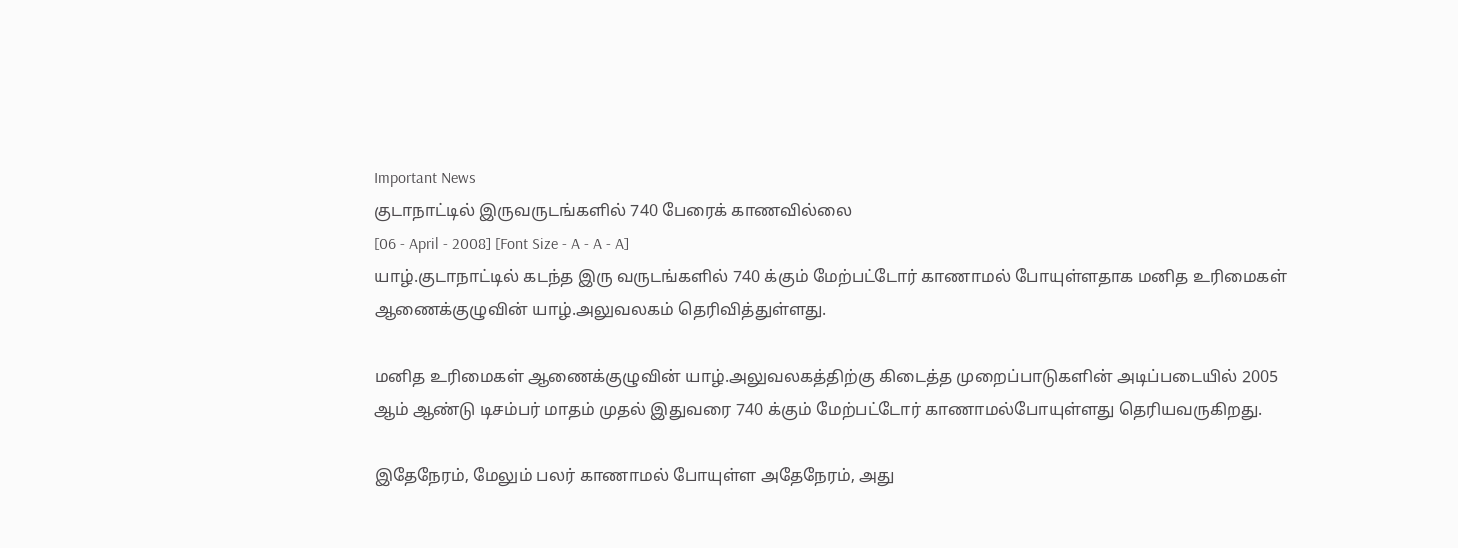Important News
குடாநாட்டில் இருவருடங்களில் 740 பேரைக் காணவில்லை
[06 - April - 2008] [Font Size - A - A - A]
யாழ்.குடாநாட்டில் கடந்த இரு வருடங்களில் 740 க்கும் மேற்பட்டோர் காணாமல் போயுள்ளதாக மனித உரிமைகள் ஆணைக்குழுவின் யாழ்.அலுவலகம் தெரிவித்துள்ளது.

மனித உரிமைகள் ஆணைக்குழுவின் யாழ்.அலுவலகத்திற்கு கிடைத்த முறைப்பாடுகளின் அடிப்படையில் 2005 ஆம் ஆண்டு டிசம்பர் மாதம் முதல் இதுவரை 740 க்கும் மேற்பட்டோர் காணாமல்போயுள்ளது தெரியவருகிறது.

இதேநேரம், மேலும் பலர் காணாமல் போயுள்ள அதேநேரம், அது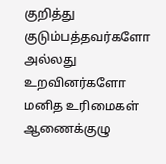குறித்து குடும்பத்தவர்களோ அல்லது உறவினர்களோ மனித உரிமைகள் ஆணைக்குழு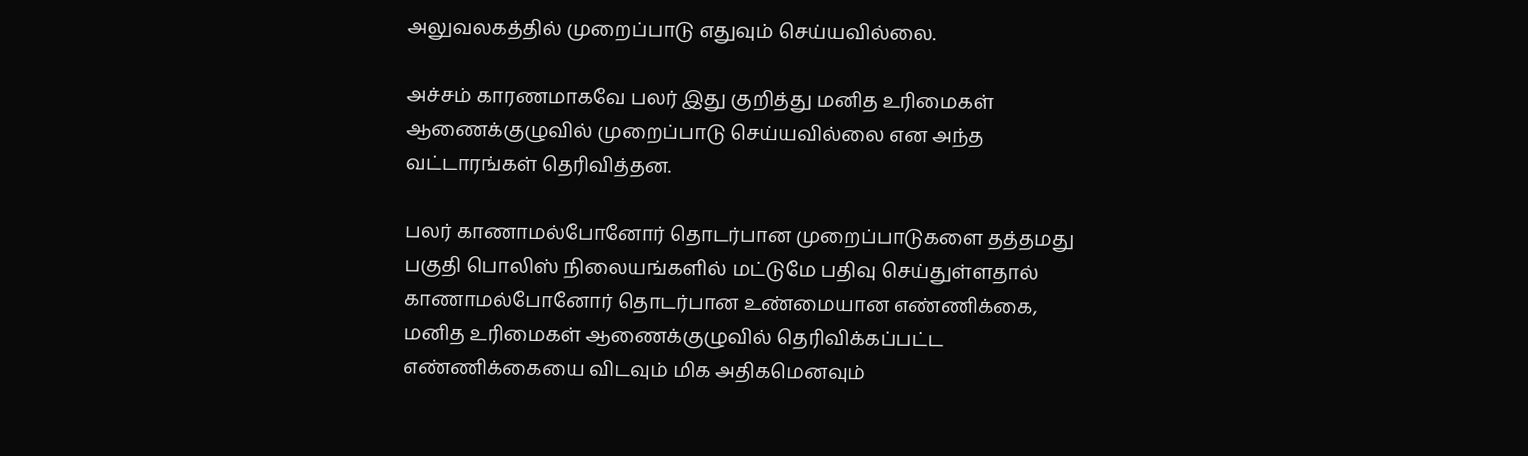அலுவலகத்தில் முறைப்பாடு எதுவும் செய்யவில்லை.

அச்சம் காரணமாகவே பலர் இது குறித்து மனித உரிமைகள் ஆணைக்குழுவில் முறைப்பாடு செய்யவில்லை என அந்த வட்டாரங்கள் தெரிவித்தன.

பலர் காணாமல்போனோர் தொடர்பான முறைப்பாடுகளை தத்தமது பகுதி பொலிஸ் நிலையங்களில் மட்டுமே பதிவு செய்துள்ளதால் காணாமல்போனோர் தொடர்பான உண்மையான எண்ணிக்கை, மனித உரிமைகள் ஆணைக்குழுவில் தெரிவிக்கப்பட்ட எண்ணிக்கையை விடவும் மிக அதிகமெனவும்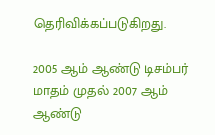தெரிவிக்கப்படுகிறது.

2005 ஆம் ஆண்டு டிசம்பர் மாதம் முதல் 2007 ஆம் ஆண்டு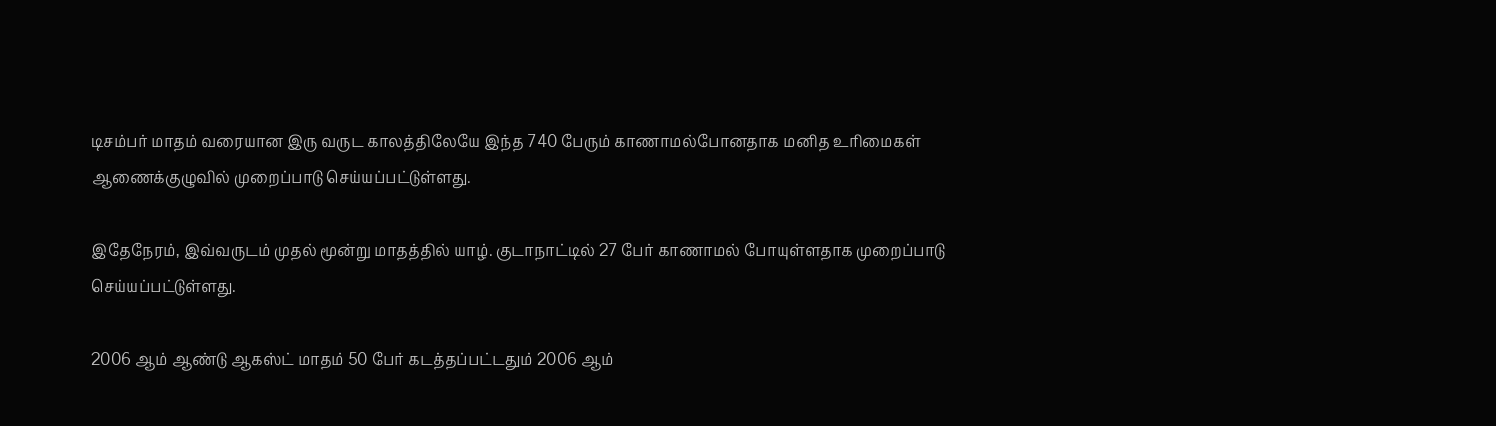டிசம்பர் மாதம் வரையான இரு வருட காலத்திலேயே இந்த 740 பேரும் காணாமல்போனதாக மனித உரிமைகள் ஆணைக்குழுவில் முறைப்பாடு செய்யப்பட்டுள்ளது.

இதேநேரம், இவ்வருடம் முதல் மூன்று மாதத்தில் யாழ். குடாநாட்டில் 27 பேர் காணாமல் போயுள்ளதாக முறைப்பாடு செய்யப்பட்டுள்ளது.

2006 ஆம் ஆண்டு ஆகஸ்ட் மாதம் 50 பேர் கடத்தப்பட்டதும் 2006 ஆம்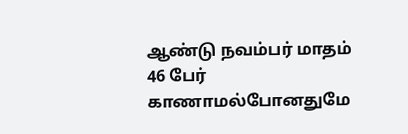ஆண்டு நவம்பர் மாதம் 46 பேர் காணாமல்போனதுமே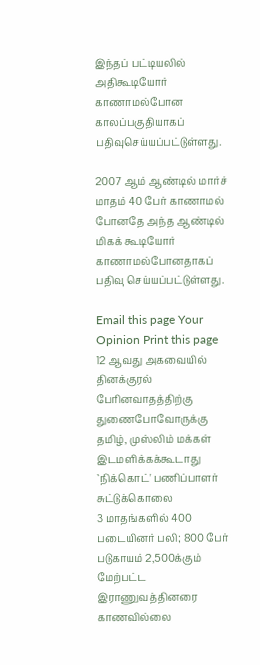இந்தப் பட்டியலில் அதிகூடியோர் காணாமல்போன காலப்பகுதியாகப் பதிவுசெய்யப்பட்டுள்ளது.

2007 ஆம் ஆண்டில் மார்ச் மாதம் 40 பேர் காணாமல் போனதே அந்த ஆண்டில் மிகக் கூடியோர் காணாமல்போனதாகப் பதிவு செய்யப்பட்டுள்ளது.

Email this page Your Opinion Print this page
12 ஆவது அகவையில் தினக்குரல்
பேரினவாதத்திற்கு துணைபோவோருக்கு தமிழ், முஸ்லிம் மக்கள் இடமளிக்கக்கூடாது
`நிக்கொட்' பணிப்பாளர் சுட்டுக்கொலை
3 மாதங்களில் 400 படையினர் பலி; 800 பேர் படுகாயம் 2,500க்கும் மேற்பட்ட இராணுவத்தினரை காணவில்லை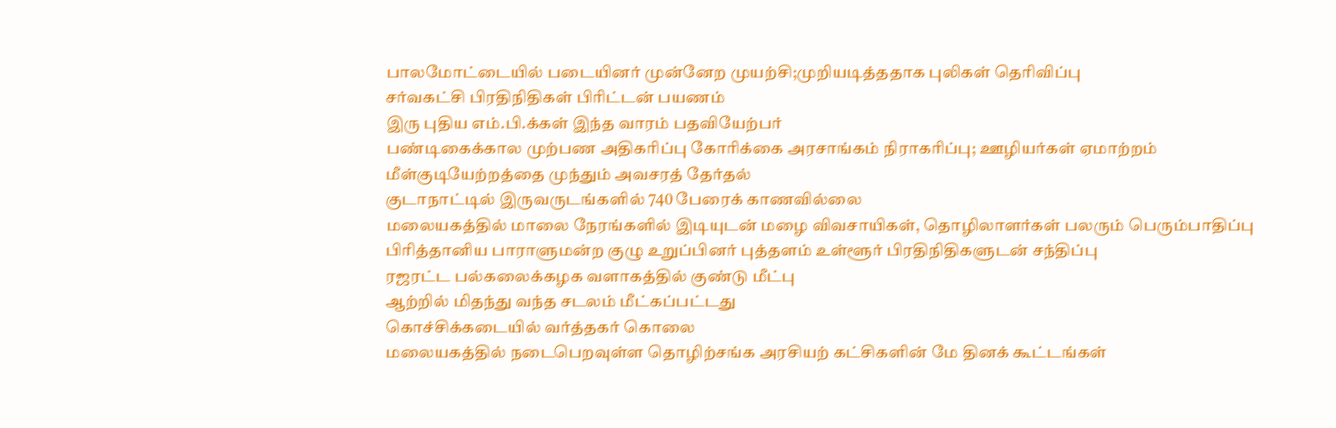பாலமோட்டையில் படையினர் முன்னேற முயற்சி;முறியடித்ததாக புலிகள் தெரிவிப்பு
சர்வகட்சி பிரதிநிதிகள் பிரிட்டன் பயணம்
இரு புதிய எம்.பி.க்கள் இந்த வாரம் பதவியேற்பர்
பண்டிகைக்கால முற்பண அதிகரிப்பு கோரிக்கை அரசாங்கம் நிராகரிப்பு; ஊழியர்கள் ஏமாற்றம்
மீள்குடியேற்றத்தை முந்தும் அவசரத் தேர்தல்
குடாநாட்டில் இருவருடங்களில் 740 பேரைக் காணவில்லை
மலையகத்தில் மாலை நேரங்களில் இடியுடன் மழை விவசாயிகள், தொழிலாளர்கள் பலரும் பெரும்பாதிப்பு
பிரித்தானிய பாராளுமன்ற குழு உறுப்பினர் புத்தளம் உள்ளூர் பிரதிநிதிகளுடன் சந்திப்பு
ரஜரட்ட பல்கலைக்கழக வளாகத்தில் குண்டு மீட்பு
ஆற்றில் மிதந்து வந்த சடலம் மீட்கப்பட்டது
கொச்சிக்கடையில் வர்த்தகர் கொலை
மலையகத்தில் நடைபெறவுள்ள தொழிற்சங்க அரசியற் கட்சிகளின் மே தினக் கூட்டங்கள்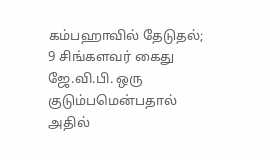கம்பஹாவில் தேடுதல்; 9 சிங்களவர் கைது
ஜே.வி.பி. ஒரு குடும்பமென்பதால் அதில்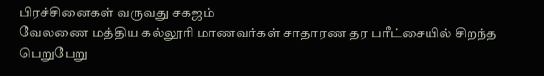பிரச்சினைகள் வருவது சகஜம்
வேலணை மத்திய கல்லூரி மாணவர்கள் சாதாரண தர பரீட்சையில் சிறந்த பெறுபேறு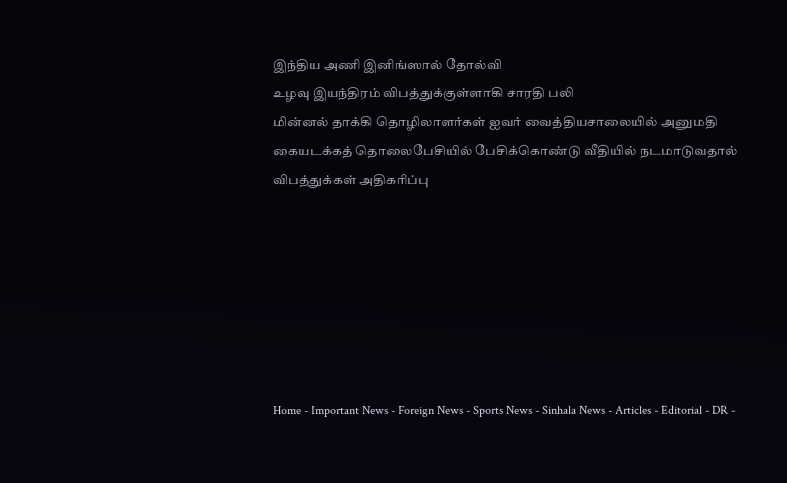இந்திய அணி இனிங்ஸால் தோல்வி
உழவு இயந்திரம் விபத்துக்குள்ளாகி சாரதி பலி
மின்னல் தாக்கி தொழிலாளர்கள் ஐவர் வைத்தியசாலையில் அனுமதி
கையடக்கத் தொலைபேசியில் பேசிக்கொண்டு வீதியில் நடமாடுவதால் விபத்துக்கள் அதிகரிப்பு







Home - Important News - Foreign News - Sports News - Sinhala News - Articles - Editorial - DR -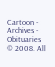Cartoon - Archives - Obituaries
© 2008. All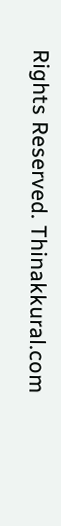Rights Reserved. Thinakkural.com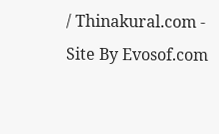/ Thinakural.com - Site By Evosof.com